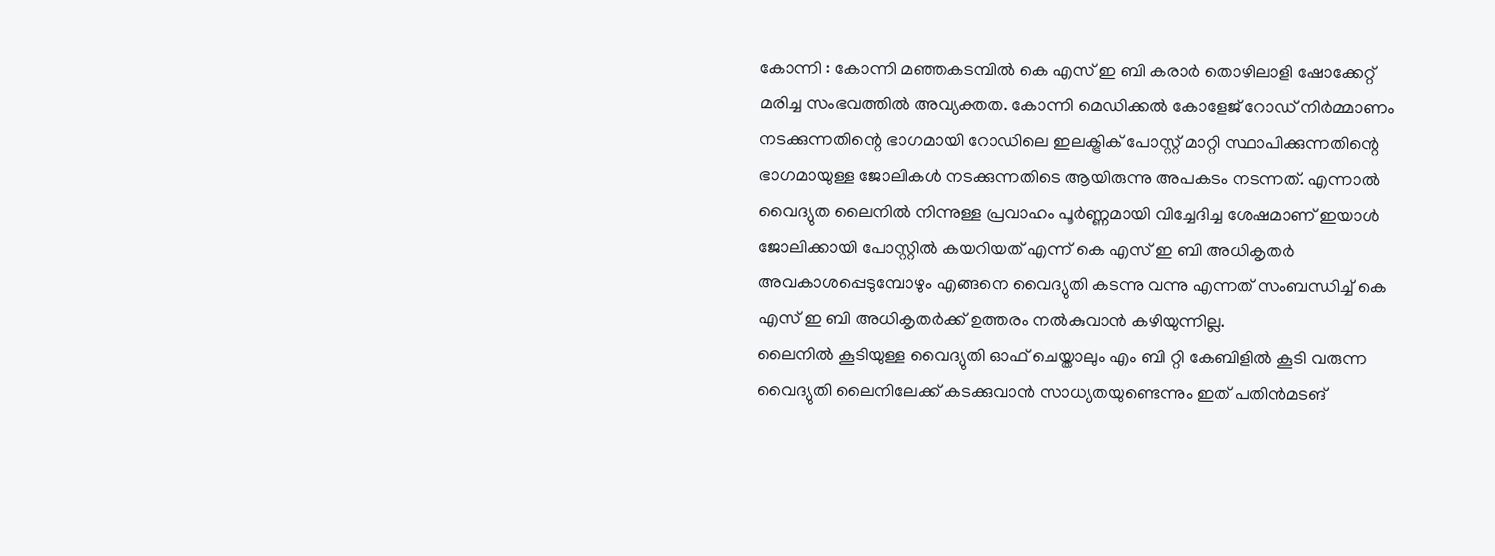കോന്നി : കോന്നി മഞ്ഞകടമ്പിൽ കെ എസ് ഇ ബി കരാർ തൊഴിലാളി ഷോക്കേറ്റ് മരിച്ച സംഭവത്തിൽ അവ്യക്തത. കോന്നി മെഡിക്കൽ കോളേജ് റോഡ് നിർമ്മാണം നടക്കുന്നതിന്റെ ഭാഗമായി റോഡിലെ ഇലക്ട്രിക് പോസ്റ്റ് മാറ്റി സ്ഥാപിക്കുന്നതിന്റെ ഭാഗമായുള്ള ജോലികൾ നടക്കുന്നതിടെ ആയിരുന്നു അപകടം നടന്നത്. എന്നാൽ വൈദ്യുത ലൈനിൽ നിന്നുള്ള പ്രവാഹം പൂർണ്ണമായി വിച്ചേദിച്ച ശേഷമാണ് ഇയാൾ ജോലിക്കായി പോസ്റ്റിൽ കയറിയത് എന്ന് കെ എസ് ഇ ബി അധികൃതർ അവകാശപ്പെടുമ്പോഴും എങ്ങനെ വൈദ്യുതി കടന്നു വന്നു എന്നത് സംബന്ധിച്ച് കെ എസ് ഇ ബി അധികൃതർക്ക് ഉത്തരം നൽകുവാൻ കഴിയുന്നില്ല.
ലൈനിൽ കൂടിയുള്ള വൈദ്യുതി ഓഫ് ചെയ്താലും എം ബി റ്റി കേബിളിൽ കൂടി വരുന്ന വൈദ്യുതി ലൈനിലേക്ക് കടക്കുവാൻ സാധ്യതയുണ്ടെന്നും ഇത് പതിൻമടങ്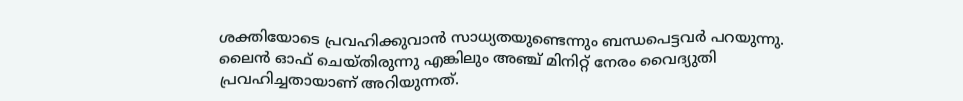ശക്തിയോടെ പ്രവഹിക്കുവാൻ സാധ്യതയുണ്ടെന്നും ബന്ധപെട്ടവർ പറയുന്നു. ലൈൻ ഓഫ് ചെയ്തിരുന്നു എങ്കിലും അഞ്ച് മിനിറ്റ് നേരം വൈദ്യുതി പ്രവഹിച്ചതായാണ് അറിയുന്നത്.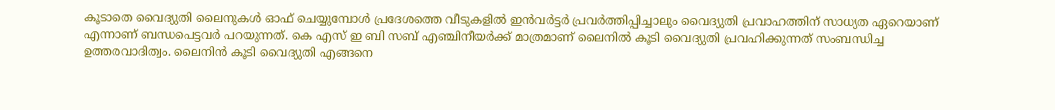കൂടാതെ വൈദ്യുതി ലൈനുകൾ ഓഫ് ചെയ്യുമ്പോൾ പ്രദേശത്തെ വീടുകളിൽ ഇൻവർട്ടർ പ്രവർത്തിപ്പിച്ചാലും വൈദ്യുതി പ്രവാഹത്തിന് സാധ്യത ഏറെയാണ് എന്നാണ് ബന്ധപെട്ടവർ പറയുന്നത്. കെ എസ് ഇ ബി സബ് എഞ്ചിനീയർക്ക് മാത്രമാണ് ലൈനിൽ കൂടി വൈദ്യുതി പ്രവഹിക്കുന്നത് സംബന്ധിച്ച ഉത്തരവാദിത്വം. ലൈനിൻ കൂടി വൈദ്യുതി എങ്ങനെ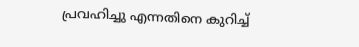പ്രവഹിച്ചു എന്നതിനെ കുറിച്ച്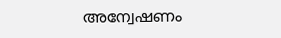അന്വേഷണം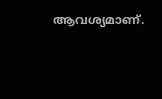ആവശ്യമാണ്.